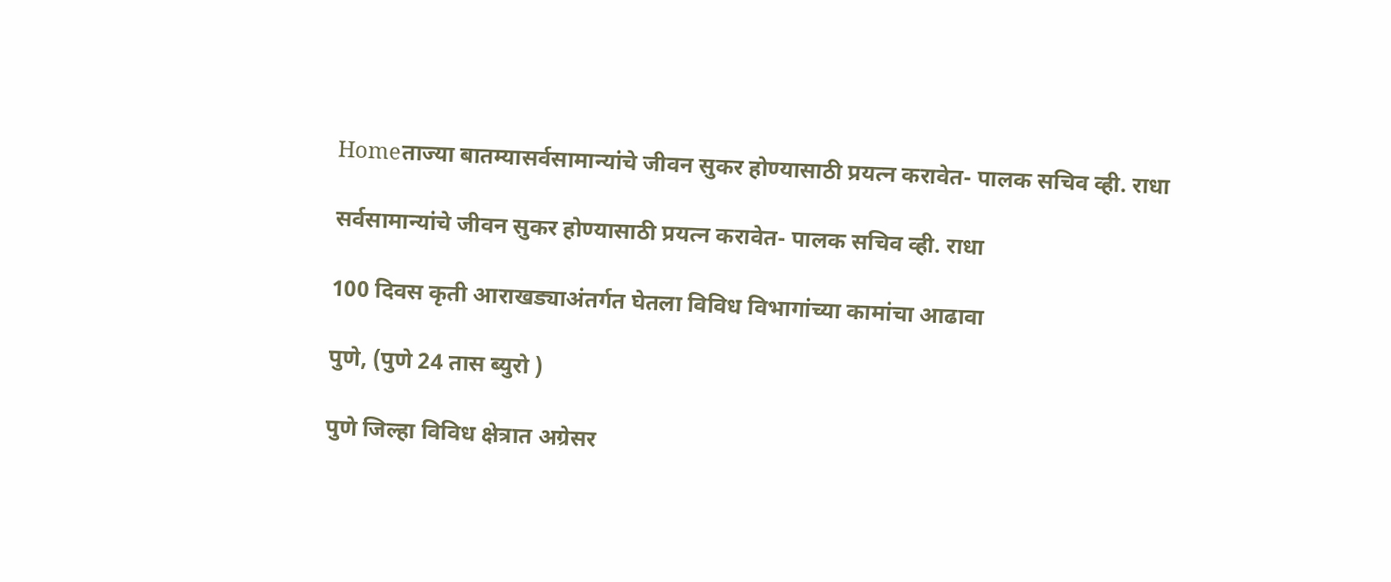Homeताज्या बातम्यासर्वसामान्यांचे जीवन सुकर होण्यासाठी प्रयत्न करावेत- पालक सचिव व्ही. राधा

सर्वसामान्यांचे जीवन सुकर होण्यासाठी प्रयत्न करावेत- पालक सचिव व्ही. राधा

100 दिवस कृती आराखड्याअंतर्गत घेतला विविध विभागांच्या कामांचा आढावा

पुणे, (पुणे 24 तास ब्युरो )

पुणे जिल्हा विविध क्षेत्रात अग्रेसर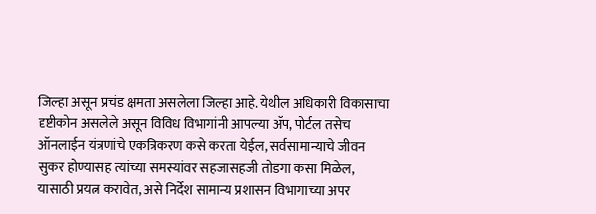जिल्हा असून प्रचंड क्षमता असलेला जिल्हा आहे. येथील अधिकारी विकासाचा दृष्टीकोन असलेले असून विविध विभागांनी आपल्या ॲप, पोर्टल तसेच ऑनलाईन यंत्रणांचे एकत्रिकरण कसे करता येईल, सर्वसामान्याचे जीवन सुकर होण्यासह त्यांच्या समस्यांवर सहजासहजी तोडगा कसा मिळेल, यासाठी प्रयत्न करावेत, असे निर्देश सामान्य प्रशासन विभागाच्या अपर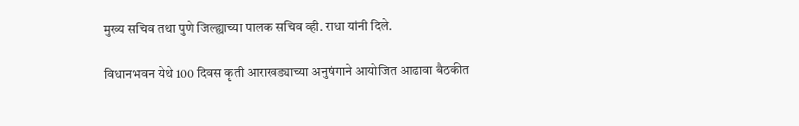मुख्य सचिव तथा पुणे जिल्ह्याच्या पालक सचिव व्ही. राधा यांनी दिले.

विधानभवन येथे 100 दिवस कृती आराखड्याच्या अनुषंगाने आयोजित आढावा बैठकीत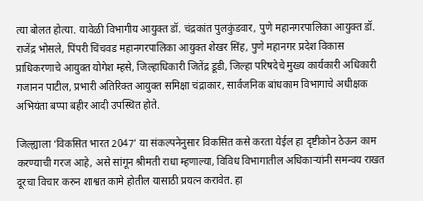त्या बोलत होत्या. यावेळी विभागीय आयुक्त डॉ. चंद्रकांत पुलकुंडवार, पुणे महानगरपालिका आयुक्त डॉ. राजेंद्र भोसले, पिंपरी चिंचवड महानगरपालिका आयुक्त शेखर सिंह, पुणे महानगर प्रदेश विकास प्राधिकरणाचे आयुक्त योगेश म्हसे, जिल्हाधिकारी जितेंद्र डूडी, जिल्हा परिषदेचे मुख्य कार्यकारी अधिकारी गजानन पाटील, प्रभारी अतिरिक्त आयुक्त समिक्षा चंद्राकार, सार्वजनिक बांधकाम विभागाचे अधीक्षक अभियंता बप्पा बहीर आदी उपस्थित होते.

जिल्ह्याला ‘विकसित भारत 2047’ या संकल्पनेनुसार विकसित कसे करता येईल हा दृष्टीकोन ठेऊन काम करण्याची गरज आहे, असे सांगून श्रीमती राधा म्हणाल्या, विविध विभागातील अधिकाऱ्यांनी समन्वय राखत दूरचा विचार करुन शाश्वत कामे होतील यासाठी प्रयत्न करावेत. हा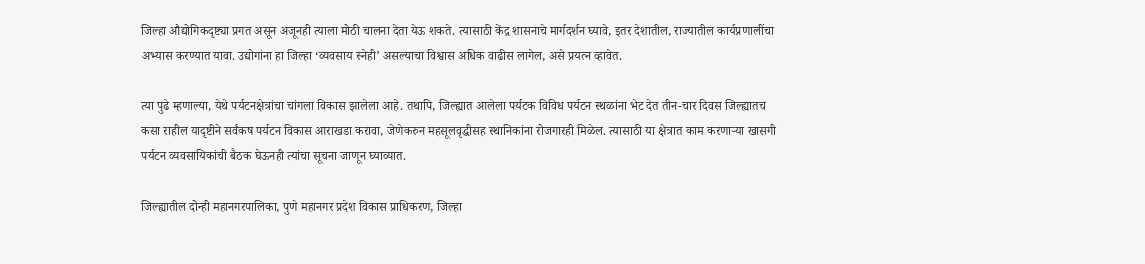जिल्हा औद्योगिकदृष्ट्या प्रगत असून अजूनही त्याला मोठी चालना देता येऊ शकते. त्यासाठी केंद्र शासनाचे मार्गदर्शन घ्यावे, इतर देशातील, राज्यातील कार्यप्रणालींचा अभ्यास करण्यात यावा. उद्योगांना हा जिल्हा ‘व्यवसाय स्नेही’ असल्याचा विश्वास अधिक वाढीस लागेल, असे प्रयत्न व्हावेत.

त्या पुढे म्हणाल्या, येथे पर्यटनक्षेत्रांचा चांगला विकास झालेला आहे. तथापि, जिल्ह्यात आलेला पर्यटक विविध पर्यटन स्थळांना भेट देत तीन-चार दिवस जिल्ह्यातच कसा राहील यादृष्टीने सर्वंकष पर्यटन विकास आराखडा करावा, जेणेकरुन महसूलवृद्धीसह स्थानिकांना रोजगारही मिळेल. त्यासाठी या क्षेत्रात काम करणाऱ्या खासगी पर्यटन व्यवसायिकांची बैठक घेऊनही त्यांचा सूचना जाणून घ्याव्यात.

जिल्ह्यातील दोन्ही महानगरपालिका, पुणे महानगर प्रदेश विकास प्राधिकरण, जिल्हा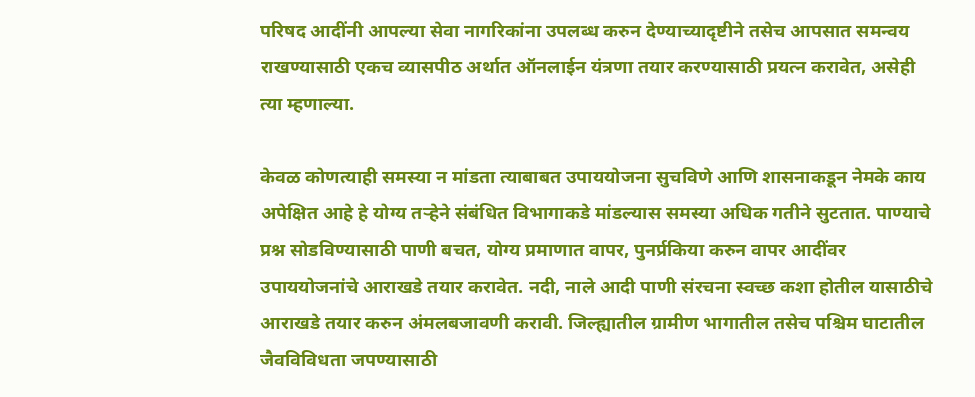परिषद आदींनी आपल्या सेवा नागरिकांना उपलब्ध करुन देण्याच्यादृष्टीने तसेच आपसात समन्वय राखण्यासाठी एकच व्यासपीठ अर्थात ऑनलाईन यंत्रणा तयार करण्यासाठी प्रयत्न करावेत, असेही त्या म्हणाल्या.

केवळ कोणत्याही समस्या न मांडता त्याबाबत उपाययोजना सुचविणे आणि शासनाकडून नेमके काय अपेक्षित आहे हे योग्य तऱ्हेने संबंधित विभागाकडे मांडल्यास समस्या अधिक गतीने सुटतात. पाण्याचे प्रश्न सोडविण्यासाठी पाणी बचत, योग्य प्रमाणात वापर, पुनर्प्रकिया करुन वापर आदींवर उपाययोजनांचे आराखडे तयार करावेत. नदी, नाले आदी पाणी संरचना स्वच्छ कशा होतील यासाठीचे आराखडे तयार करुन अंमलबजावणी करावी. जिल्ह्यातील ग्रामीण भागातील तसेच पश्चिम घाटातील जैवविविधता जपण्यासाठी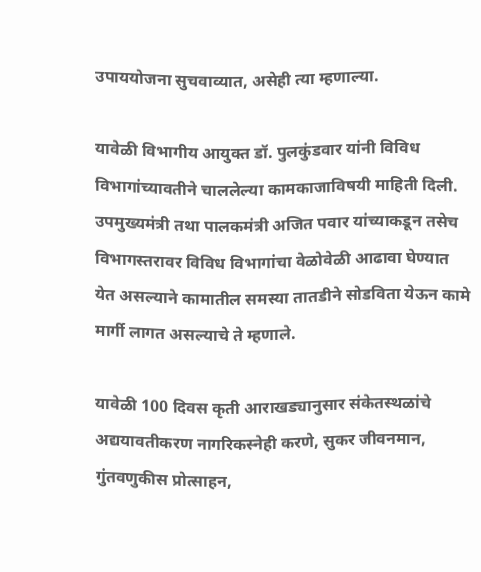उपाययोजना सुचवाव्यात, असेही त्या म्हणाल्या.

यावेळी विभागीय आयुक्त डॉ. पुलकुंडवार यांनी विविध विभागांच्यावतीने चाललेल्या कामकाजाविषयी माहिती दिली. उपमुख्यमंत्री तथा पालकमंत्री अजित पवार यांच्याकडून तसेच विभागस्तरावर विविध विभागांचा वेळोवेळी आढावा घेण्यात येत असल्याने कामातील समस्या तातडीने सोडविता येऊन कामे मार्गी लागत असल्याचे ते म्हणाले.

यावेळी 100 दिवस कृती आराखड्यानुसार संकेतस्थळांचे अद्ययावतीकरण नागरिकस्नेही करणे, सुकर जीवनमान, गुंतवणुकीस प्रोत्साहन,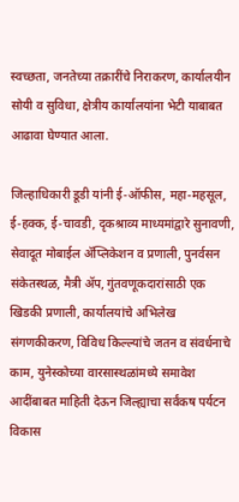स्वच्छता, जनतेच्या तक्रारींचे निराकरण, कार्यालयीन सोयी व सुविधा, क्षेत्रीय कार्यालयांना भेटी याबाबत आढावा घेण्यात आला.

जिल्हाधिकारी डूडी यांनी ई-ऑफीस, महा-महसूल, ई-हक्क, ई-चावडी, दृकश्राव्य माध्यमांद्वारे सुनावणी, सेवादूत मोबाईल ॲप्लिकेशन व प्रणाली, पुनर्वसन संकेतस्थळ, मैत्री ॲप, गुंतवणूकदारांसाठी एक खिडकी प्रणाली, कार्यालयांचे अभिलेख संगणकीकरण, विविध किल्ल्यांचे जतन व संवर्धनाचे काम, युनेस्कोच्या वारसास्थळांमध्ये समावेश आदींबाबत माहिती देऊन जिल्ह्याचा सर्वंकष पर्यटन विकास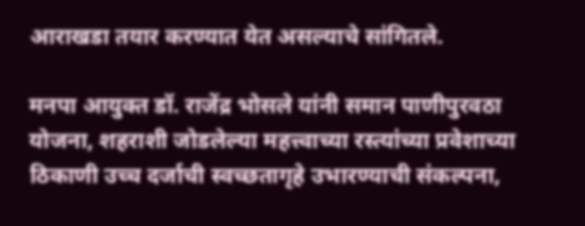आराखडा तयार करण्यात येत असल्याचे सांगितले.

मनपा आयुक्त डॉ. राजेंद्र भोसले यांनी समान पाणीपुरवठा योजना, शहराशी जोडलेल्या महत्त्वाच्या रस्त्यांच्या प्रवेशाच्या ठिकाणी उच्च दर्जाची स्वच्छतागृहे उभारण्याची संकल्पना,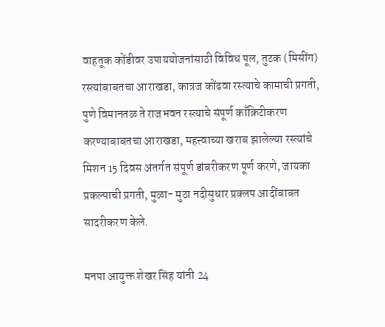वाहतूक कोंडीवर उपाययोजनांसाठी विविध पूल, तुटक (मिसींग) रस्त्यांबाबतचा आराखडा, कात्रज कोंढवा रस्त्याचे कामाची प्रगती, पुणे विमानतळ ते राजभवन रस्त्याचे संपूर्ण काँक्रिटीकरण करण्याबाबतचा आराखडा, महत्त्वाच्या खराब झालेल्या रस्त्यांचे मिशन 15 दिवस अंतर्गत संपूर्ण डांबरीकरण पूर्ण करणे, जायका प्रकल्पाची प्रगती, मुळा- मुठा नदीसुधार प्रक्लप आदींबाबत सादरीकरण केले.

मनपा आयुक्त शेखर सिंह यांनी 24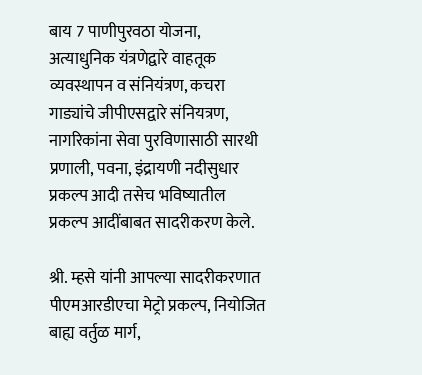बाय 7 पाणीपुरवठा योजना, अत्याधुनिक यंत्रणेद्वारे वाहतूक व्यवस्थापन व संनियंत्रण, कचरा गाड्यांचे जीपीएसद्वारे संनियत्रण, नागरिकांना सेवा पुरविणासाठी सारथी प्रणाली, पवना, इंद्रायणी नदीसुधार प्रकल्प आदी तसेच भविष्यातील प्रकल्प आदींबाबत सादरीकरण केले.

श्री. म्हसे यांनी आपल्या सादरीकरणात पीएमआरडीएचा मेट्रो प्रकल्प, नियोजित बाह्य वर्तुळ मार्ग,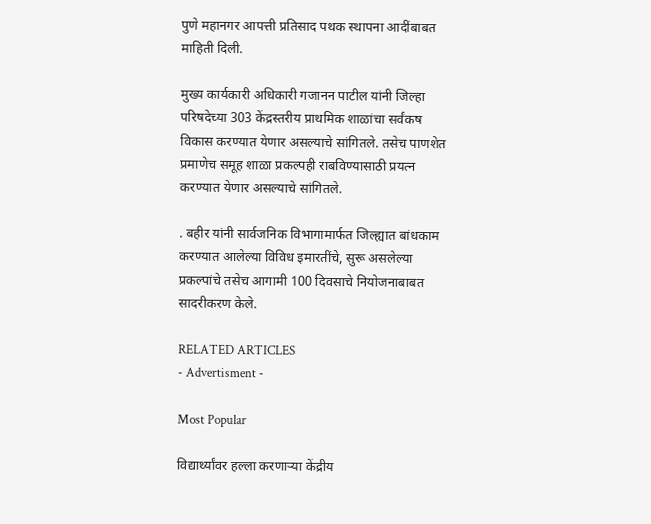पुणे महानगर आपत्ती प्रतिसाद पथक स्थापना आदींबाबत माहिती दिली.

मुख्य कार्यकारी अधिकारी गजानन पाटील यांनी जिल्हा परिषदेच्या 303 केंद्रस्तरीय प्राथमिक शाळांचा सर्वंकष विकास करण्यात येणार असल्याचे सांगितले. तसेच पाणशेत प्रमाणेच समूह शाळा प्रकल्पही राबविण्यासाठी प्रयत्न करण्यात येणार असल्याचे सांगितले.

. बहीर यांनी सार्वजनिक विभागामार्फत जिल्ह्यात बांधकाम करण्यात आलेल्या विविध इमारतींचे, सुरू असलेल्या प्रकल्पांचे तसेच आगामी 100 दिवसाचे नियोजनाबाबत सादरीकरण केले.

RELATED ARTICLES
- Advertisment -

Most Popular

विद्यार्थ्यांवर हल्ला करणाऱ्या केंद्रीय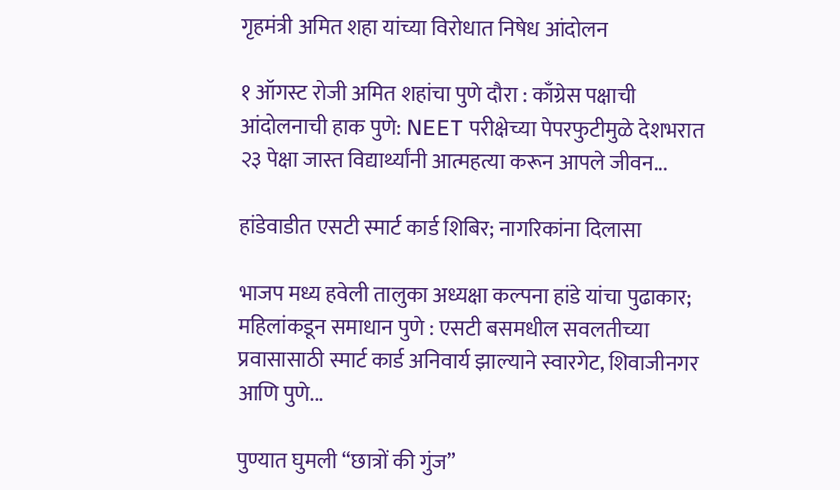गृहमंत्री अमित शहा यांच्या विरोधात निषेध आंदोलन

१ ऑगस्ट रोजी अमित शहांचा पुणे दौरा : काँग्रेस पक्षाची आंदोलनाची हाक पुणे: NEET परीक्षेच्या पेपरफुटीमुळे देशभरात २३ पेक्षा जास्त विद्यार्थ्यांनी आत्महत्या करून आपले जीवन...

हांडेवाडीत एसटी स्मार्ट कार्ड शिबिर; नागरिकांना दिलासा

भाजप मध्य हवेली तालुका अध्यक्षा कल्पना हांडे यांचा पुढाकार; महिलांकडून समाधान पुणे : एसटी बसमधील सवलतीच्या प्रवासासाठी स्मार्ट कार्ड अनिवार्य झाल्याने स्वारगेट, शिवाजीनगर आणि पुणे...

पुण्यात घुमली “छात्रों की गुंज”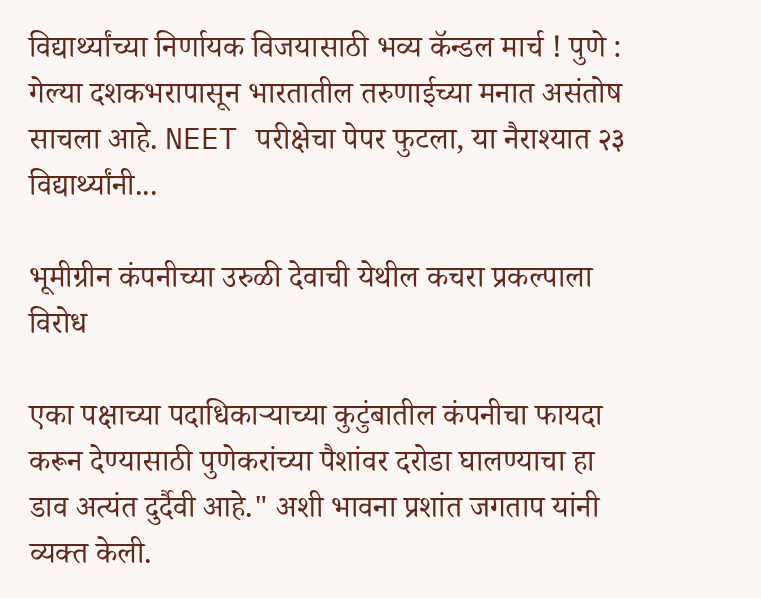विद्यार्थ्यांच्या निर्णायक विजयासाठी भव्य कॅन्डल मार्च ! पुणे : गेल्या दशकभरापासून भारतातील तरुणाईच्या मनात असंतोष साचला आहे. NEET परीक्षेचा पेपर फुटला, या नैराश्यात २३ विद्यार्थ्यांनी...

भूमीग्रीन कंपनीच्या उरुळी देवाची येथील कचरा प्रकल्पाला विरोध

एका पक्षाच्या पदाधिकाऱ्याच्या कुटुंबातील कंपनीचा फायदा करून देण्यासाठी पुणेकरांच्या पैशांवर दरोडा घालण्याचा हा डाव अत्यंत दुर्दैवी आहे." अशी भावना प्रशांत जगताप यांनी व्यक्त केली.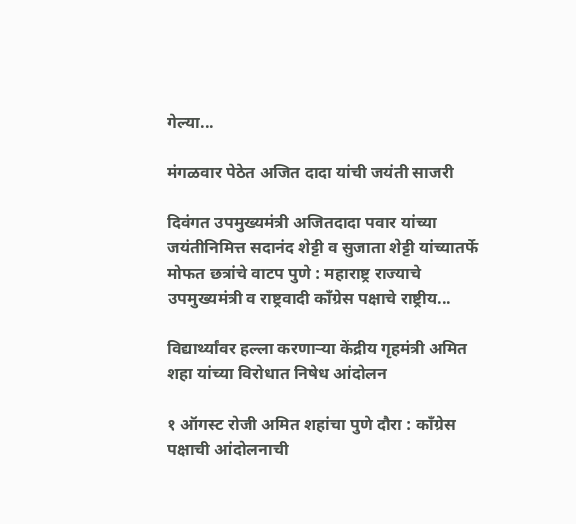गेल्या...

मंगळवार पेठेत अजित दादा यांची जयंती साजरी

दिवंगत उपमुख्यमंत्री अजितदादा पवार यांच्या जयंतीनिमित्त सदानंद शेट्टी व सुजाता शेट्टी यांच्यातर्फे मोफत छत्रांचे वाटप पुणे : महाराष्ट्र राज्याचे उपमुख्यमंत्री व राष्ट्रवादी काँग्रेस पक्षाचे राष्ट्रीय...

विद्यार्थ्यांवर हल्ला करणाऱ्या केंद्रीय गृहमंत्री अमित शहा यांच्या विरोधात निषेध आंदोलन

१ ऑगस्ट रोजी अमित शहांचा पुणे दौरा : काँग्रेस पक्षाची आंदोलनाची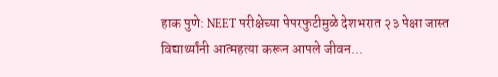हाक पुणे: NEET परीक्षेच्या पेपरफुटीमुळे देशभरात २३ पेक्षा जास्त विद्यार्थ्यांनी आत्महत्या करून आपले जीवन...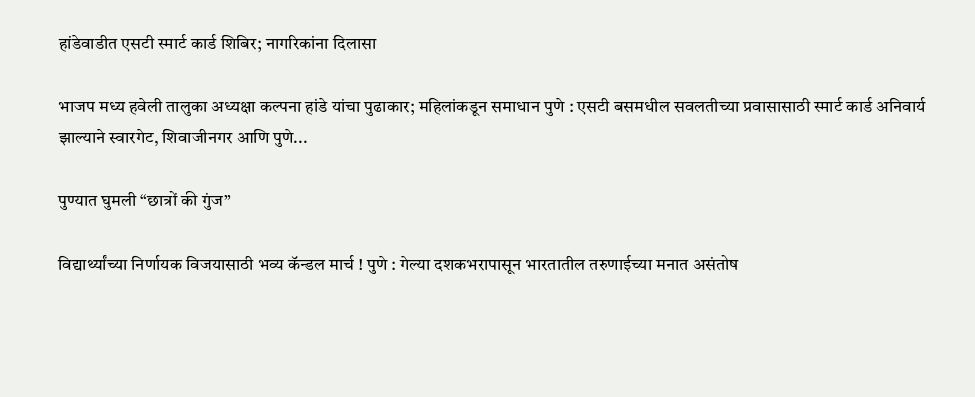हांडेवाडीत एसटी स्मार्ट कार्ड शिबिर; नागरिकांना दिलासा

भाजप मध्य हवेली तालुका अध्यक्षा कल्पना हांडे यांचा पुढाकार; महिलांकडून समाधान पुणे : एसटी बसमधील सवलतीच्या प्रवासासाठी स्मार्ट कार्ड अनिवार्य झाल्याने स्वारगेट, शिवाजीनगर आणि पुणे...

पुण्यात घुमली “छात्रों की गुंज”

विद्यार्थ्यांच्या निर्णायक विजयासाठी भव्य कॅन्डल मार्च ! पुणे : गेल्या दशकभरापासून भारतातील तरुणाईच्या मनात असंतोष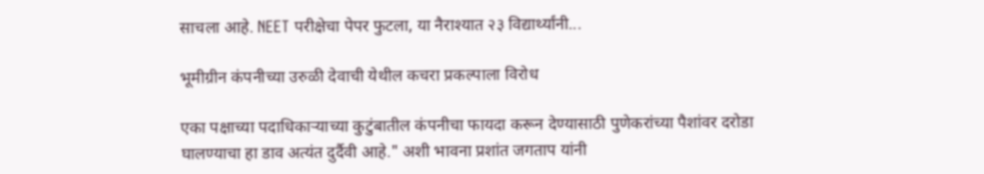साचला आहे. NEET परीक्षेचा पेपर फुटला, या नैराश्यात २३ विद्यार्थ्यांनी...

भूमीग्रीन कंपनीच्या उरुळी देवाची येथील कचरा प्रकल्पाला विरोध

एका पक्षाच्या पदाधिकाऱ्याच्या कुटुंबातील कंपनीचा फायदा करून देण्यासाठी पुणेकरांच्या पैशांवर दरोडा घालण्याचा हा डाव अत्यंत दुर्दैवी आहे." अशी भावना प्रशांत जगताप यांनी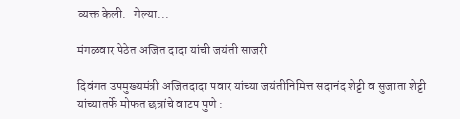व्यक्त केली.   गेल्या...

मंगळवार पेठेत अजित दादा यांची जयंती साजरी

दिवंगत उपमुख्यमंत्री अजितदादा पवार यांच्या जयंतीनिमित्त सदानंद शेट्टी व सुजाता शेट्टी यांच्यातर्फे मोफत छत्रांचे वाटप पुणे :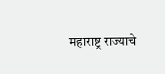महाराष्ट्र राज्याचे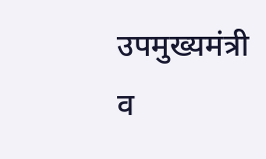उपमुख्यमंत्री व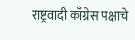राष्ट्रवादी काँग्रेस पक्षाचे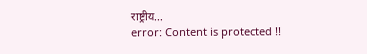राष्ट्रीय...
error: Content is protected !!